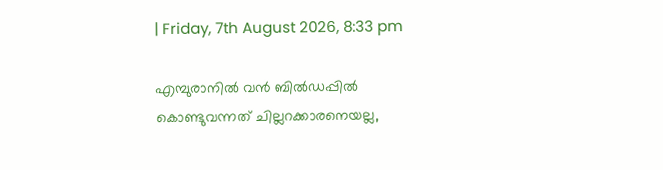| Friday, 7th August 2026, 8:33 pm

എമ്പുരാനില്‍ വന്‍ ബില്‍ഡപ്പില്‍ കൊണ്ടുവന്നത് ചില്ലറക്കാരനെയല്ല,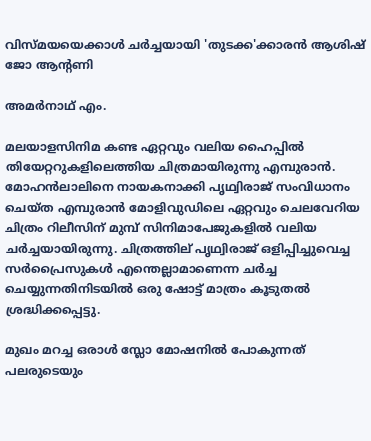വിസ്മയയെക്കാള്‍ ചര്‍ച്ചയായി 'തുടക്ക'ക്കാരന്‍ ആശിഷ് ജോ ആന്റണി

അമര്‍നാഥ് എം.

മലയാളസിനിമ കണ്ട ഏറ്റവും വലിയ ഹൈപ്പില്‍ തിയേറ്ററുകളിലെത്തിയ ചിത്രമായിരുന്നു എമ്പുരാന്‍. മോഹന്‍ലാലിനെ നായകനാക്കി പൃഥ്വിരാജ് സംവിധാനം ചെയ്ത എമ്പുരാന്‍ മോളിവുഡിലെ ഏറ്റവും ചെലവേറിയ ചിത്രം റിലീസിന് മുമ്പ് സിനിമാപേജുകളില്‍ വലിയ ചര്‍ച്ചയായിരുന്നു. ചിത്രത്തില് പൃഥ്വിരാജ് ഒളിപ്പിച്ചുവെച്ച സര്‍പ്രൈസുകള്‍ എന്തെല്ലാമാണെന്ന ചര്‍ച്ച ചെയ്യുന്നതിനിടയില്‍ ഒരു ഷോട്ട് മാത്രം കൂടുതല്‍ ശ്രദ്ധിക്കപ്പെട്ടു.

മുഖം മറച്ച ഒരാള്‍ സ്ലോ മോഷനില്‍ പോകുന്നത് പലരുടെയും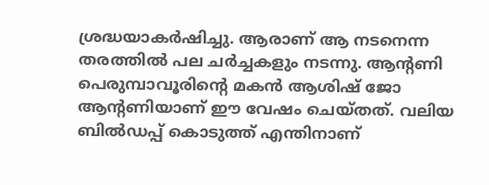ശ്രദ്ധയാകര്‍ഷിച്ചു. ആരാണ് ആ നടനെന്ന തരത്തില്‍ പല ചര്‍ച്ചകളും നടന്നു. ആന്റണി പെരുമ്പാവൂരിന്റെ മകന്‍ ആശിഷ് ജോ ആന്റണിയാണ് ഈ വേഷം ചെയ്തത്. വലിയ ബില്‍ഡപ്പ് കൊടുത്ത് എന്തിനാണ്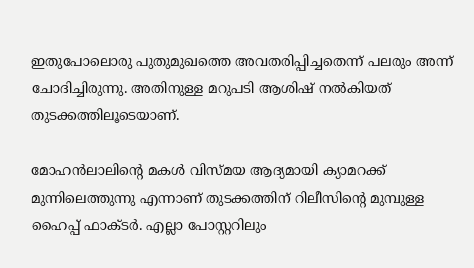ഇതുപോലൊരു പുതുമുഖത്തെ അവതരിപ്പിച്ചതെന്ന് പലരും അന്ന് ചോദിച്ചിരുന്നു. അതിനുള്ള മറുപടി ആശിഷ് നല്‍കിയത് തുടക്കത്തിലൂടെയാണ്.

മോഹന്‍ലാലിന്റെ മകള്‍ വിസ്മയ ആദ്യമായി ക്യാമറക്ക് മുന്നിലെത്തുന്നു എന്നാണ് തുടക്കത്തിന് റിലീസിന്റെ മുമ്പുള്ള ഹൈപ്പ് ഫാക്ടര്‍. എല്ലാ പോസ്റ്ററിലും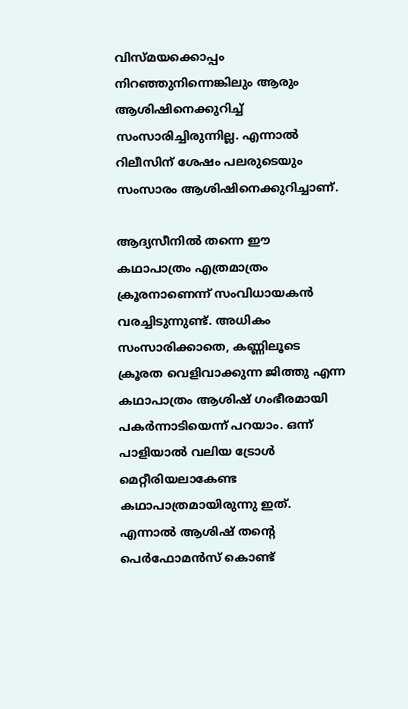വിസ്മയക്കൊപ്പം നിറഞ്ഞുനിന്നെങ്കിലും ആരും ആശിഷിനെക്കുറിച്ച് സംസാരിച്ചിരുന്നില്ല. എന്നാല്‍ റിലീസിന് ശേഷം പലരുടെയും സംസാരം ആശിഷിനെക്കുറിച്ചാണ്.

ആദ്യസീനില്‍ തന്നെ ഈ കഥാപാത്രം എത്രമാത്രം ക്രൂരനാണെന്ന് സംവിധായകന്‍ വരച്ചിടുന്നുണ്ട്. അധികം സംസാരിക്കാതെ, കണ്ണിലൂടെ ക്രൂരത വെളിവാക്കുന്ന ജിത്തു എന്ന കഥാപാത്രം ആശിഷ് ഗംഭീരമായി പകര്‍ന്നാടിയെന്ന് പറയാം. ഒന്ന് പാളിയാല്‍ വലിയ ട്രോള്‍ മെറ്റീരിയലാകേണ്ട കഥാപാത്രമായിരുന്നു ഇത്. എന്നാല്‍ ആശിഷ് തന്റെ പെര്‍ഫോമന്‍സ് കൊണ്ട്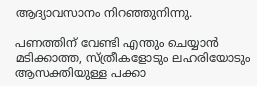ആദ്യാവസാനം നിറഞ്ഞുനിന്നു.

പണത്തിന് വേണ്ടി എന്തും ചെയ്യാന്‍ മടിക്കാത്ത, സ്ത്രീകളോടും ലഹരിയോടും ആസക്തിയുള്ള പക്കാ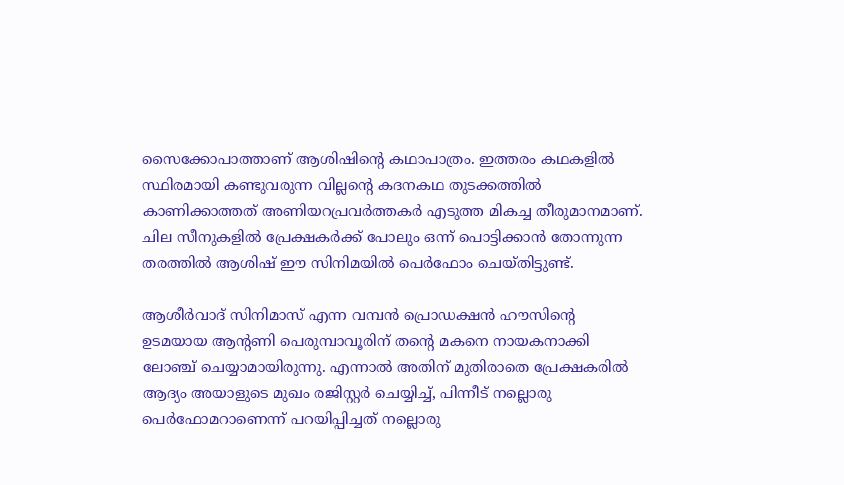സൈക്കോപാത്താണ് ആശിഷിന്റെ കഥാപാത്രം. ഇത്തരം കഥകളില്‍ സ്ഥിരമായി കണ്ടുവരുന്ന വില്ലന്റെ കദനകഥ തുടക്കത്തില്‍ കാണിക്കാത്തത് അണിയറപ്രവര്‍ത്തകര്‍ എടുത്ത മികച്ച തീരുമാനമാണ്. ചില സീനുകളില്‍ പ്രേക്ഷകര്‍ക്ക് പോലും ഒന്ന് പൊട്ടിക്കാന്‍ തോന്നുന്ന തരത്തില്‍ ആശിഷ് ഈ സിനിമയില്‍ പെര്‍ഫോം ചെയ്തിട്ടുണ്ട്.

ആശീര്‍വാദ് സിനിമാസ് എന്ന വമ്പന്‍ പ്രൊഡക്ഷന്‍ ഹൗസിന്റെ ഉടമയായ ആന്റണി പെരുമ്പാവൂരിന് തന്റെ മകനെ നായകനാക്കി ലോഞ്ച് ചെയ്യാമായിരുന്നു. എന്നാല്‍ അതിന് മുതിരാതെ പ്രേക്ഷകരില്‍ ആദ്യം അയാളുടെ മുഖം രജിസ്റ്റര്‍ ചെയ്യിച്ച്, പിന്നീട് നല്ലൊരു പെര്‍ഫോമറാണെന്ന് പറയിപ്പിച്ചത് നല്ലൊരു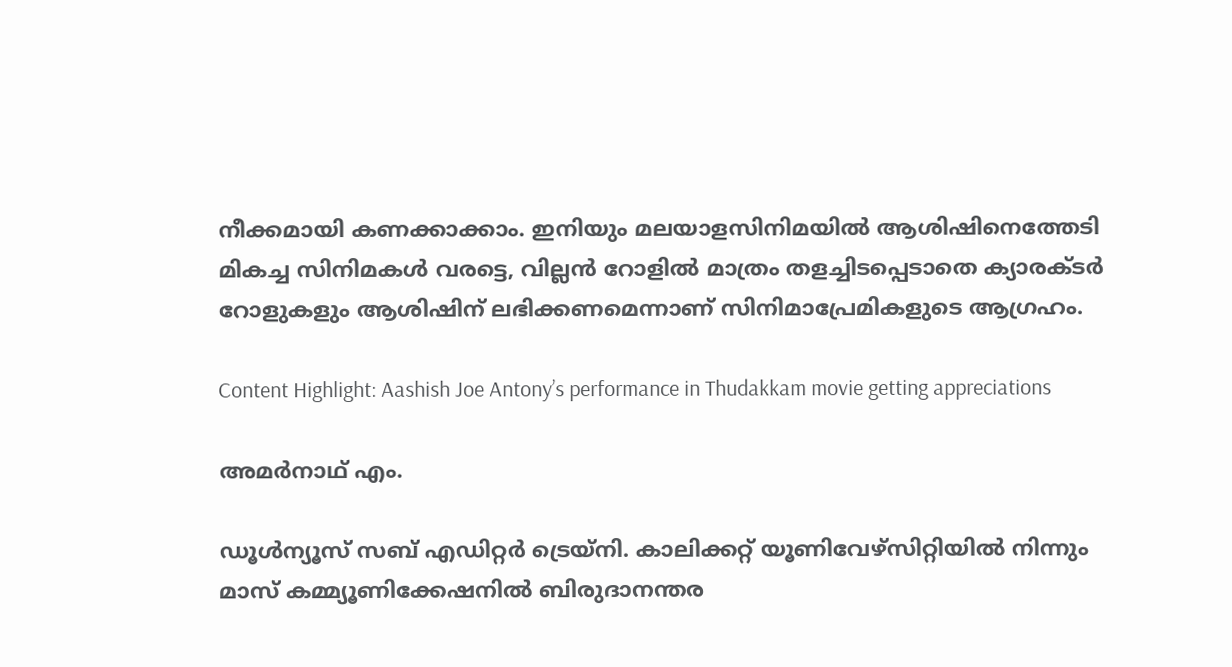നീക്കമായി കണക്കാക്കാം. ഇനിയും മലയാളസിനിമയില്‍ ആശിഷിനെത്തേടി മികച്ച സിനിമകള്‍ വരട്ടെ, വില്ലന്‍ റോളില്‍ മാത്രം തളച്ചിടപ്പെടാതെ ക്യാരക്ടര്‍ റോളുകളും ആശിഷിന് ലഭിക്കണമെന്നാണ് സിനിമാപ്രേമികളുടെ ആഗ്രഹം.

Content Highlight: Aashish Joe Antony’s performance in Thudakkam movie getting appreciations

അമര്‍നാഥ് എം.

ഡൂള്‍ന്യൂസ് സബ് എഡിറ്റര്‍ ട്രെയ്‌നി. കാലിക്കറ്റ് യൂണിവേഴ്‌സിറ്റിയില്‍ നിന്നും മാസ് കമ്മ്യൂണിക്കേഷനില്‍ ബിരുദാനന്തര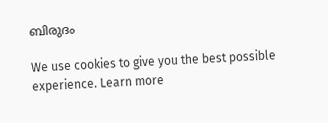ബിരുദം

We use cookies to give you the best possible experience. Learn more